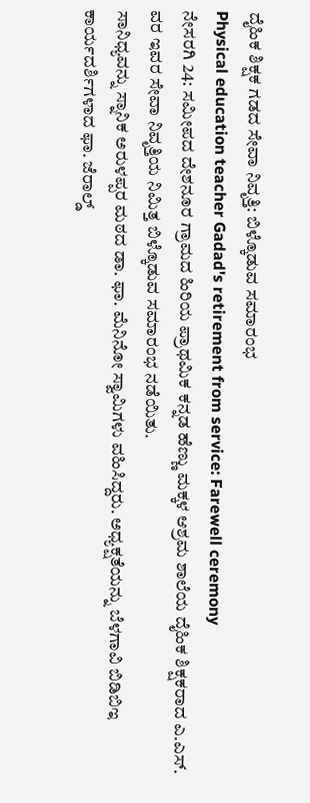ದೈಹಿಕ ಶಿಕ್ಷಕ ಗಡದ ಸೇವಾ ನಿವೃತ್ತಿ: ಬಿಳ್ಕೊಡುವ ಸಮಾರಂಭ
Physical education teacher Gadad's retirement from service: Farewell ceremony
ನೇಸರಗಿ 24: ಸಮೀಪದ ದೇಶನೂರ ಗ್ರಾಮದ ಹಿರಿಯ ಪ್ರಾಥಮಿಕ ಕನ್ನಡ ಹೆಣ್ಣು ಮಕ್ಕಳ ಆಶ್ರಮ ಶಾಲೆಯ ದೈಹಿಕ ಶಿಕ್ಷಕರಾದ ಎ.ಎಸ್. ವರ ಇವರ ಸೇವಾ ನಿವೃತ್ತಿಯ ನಿಮಿತ್ತ ಬಿಳ್ಕೊಡುವ ಸಮಾರಂಭ ನಡೆಯಿತು.
ಸಾನಿಧ್ಯವನ್ನು ಸ್ನಾನಿಕ ಅರುಳಪ್ಪರ ಮಠದ ಡಾ. ಫಾ. ಮೆನಿನೋ ಸ್ವಾಮಿಗಳು ವಹಿಸಿದ್ದರು. ಅಧ್ಯಕ್ಷತೆಯನ್ನು ಬೆಳಗಾವಿ ಬಿಡಿಬಿಇ ಕಾರ್ಯದರ್ಶಿಗಳಾದ ಫಾ. ಜೆರಾಲ್ಡ್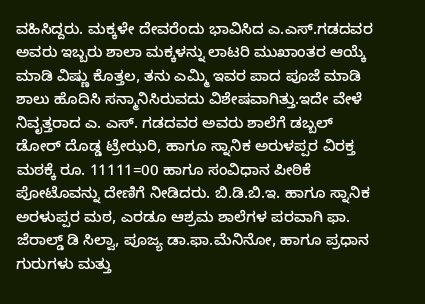ವಹಿಸಿದ್ದರು. ಮಕ್ಕಳೇ ದೇವರೆಂದು ಭಾವಿಸಿದ ಎ.ಎಸ್.ಗಡದವರ ಅವರು ಇಬ್ಬರು ಶಾಲಾ ಮಕ್ಕಳನ್ನು ಲಾಟರಿ ಮುಖಾಂತರ ಆಯ್ಕೆ ಮಾಡಿ ವಿಷ್ಣು ಕೊತ್ತಲ, ತನು ಎಮ್ಮಿ ಇವರ ಪಾದ ಪೂಜೆ ಮಾಡಿ ಶಾಲು ಹೊದಿಸಿ ಸನ್ಮಾನಿಸಿರುವದು ವಿಶೇಷವಾಗಿತ್ತು.ಇದೇ ವೇಳೆ ನಿವೃತ್ತರಾದ ಎ. ಎಸ್. ಗಡದವರ ಅವರು ಶಾಲೆಗೆ ಡಬ್ಬಲ್ ಡೋರ್ ದೊಡ್ಡ ಟ್ರೇಝರಿ, ಹಾಗೂ ಸ್ನಾನಿಕ ಅರುಳಪ್ಪರ ವಿರಕ್ತ ಮಠಕ್ಕೆ ರೂ. 11111=00 ಹಾಗೂ ಸಂವಿಧಾನ ಪೀಠಿಕೆ ಪೋಟೊವನ್ನು ದೇಣಿಗೆ ನೀಡಿದರು. ಬಿ.ಡಿ.ಬಿ.ಇ. ಹಾಗೂ ಸ್ನಾನಿಕ ಅರಳುಪ್ಪರ ಮಠ, ಎರಡೂ ಆಶ್ರಮ ಶಾಲೆಗಳ ಪರವಾಗಿ ಫಾ. ಜೆರಾಲ್ಡ್ ಡಿ ಸಿಲ್ವಾ, ಪೂಜ್ಯ ಡಾ.ಫಾ.ಮೆನಿನೋ, ಹಾಗೂ ಪ್ರಧಾನ ಗುರುಗಳು ಮತ್ತು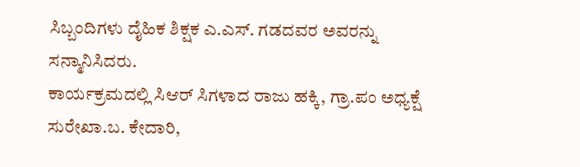ಸಿಬ್ಬಂದಿಗಳು ದೈಹಿಕ ಶಿಕ್ಷಕ ಎ.ಎಸ್. ಗಡದವರ ಅವರನ್ನು ಸನ್ಮಾನಿಸಿದರು.
ಕಾರ್ಯಕ್ರಮದಲ್ಲಿ ಸಿಆರ್ ಸಿಗಳಾದ ರಾಜು ಹಕ್ಕಿ, ಗ್ರಾ.ಪಂ ಅಧ್ಯಕ್ಷೆ ಸುರೇಖಾ.ಬ. ಕೇದಾರಿ,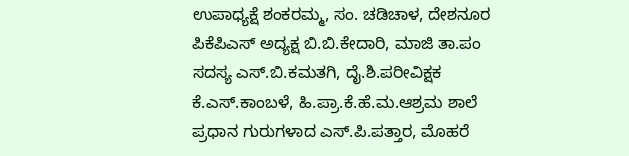ಉಪಾಧ್ಯಕ್ಷೆ ಶಂಕರಮ್ಮ, ಸಂ. ಚಡಿಚಾಳ, ದೇಶನೂರ ಪಿಕೆಪಿಎಸ್ ಅದ್ಯಕ್ಷ ಬಿ.ಬಿ.ಕೇದಾರಿ, ಮಾಜಿ ತಾ.ಪಂ ಸದಸ್ಯ ಎಸ್.ಬಿ.ಕಮತಗಿ, ದೈ.ಶಿ.ಪರೀವಿಕ್ಷಕ ಕೆ.ಎಸ್.ಕಾಂಬಳೆ, ಹಿ.ಪ್ರಾ.ಕೆ.ಹೆ.ಮ.ಆಶ್ರಮ ಶಾಲೆ ಪ್ರಧಾನ ಗುರುಗಳಾದ ಎಸ್.ಪಿ.ಪತ್ತಾರ, ಮೊಹರೆ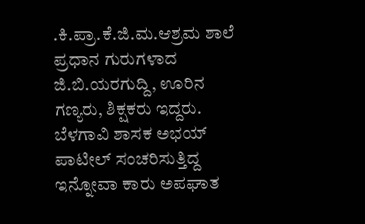.ಕಿ.ಪ್ರಾ.ಕೆ.ಜಿ.ಮ.ಆಶ್ರಮ ಶಾಲೆ ಪ್ರಧಾನ ಗುರುಗಳಾದ ಜಿ.ಬಿ.ಯರಗುದ್ದಿ, ಊರಿನ ಗಣ್ಯರು, ಶಿಕ್ಷಕರು ಇದ್ದರು.
ಬೆಳಗಾವಿ ಶಾಸಕ ಅಭಯ್ ಪಾಟೀಲ್ ಸಂಚರಿಸುತ್ತಿದ್ದ ಇನ್ನೋವಾ ಕಾರು ಅಪಘಾತ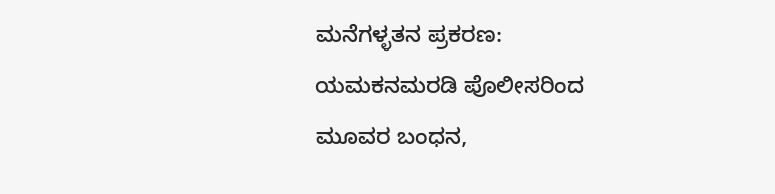ಮನೆಗಳ್ಳತನ ಪ್ರಕರಣ: ಯಮಕನಮರಡಿ ಪೊಲೀಸರಿಂದ ಮೂವರ ಬಂಧನ,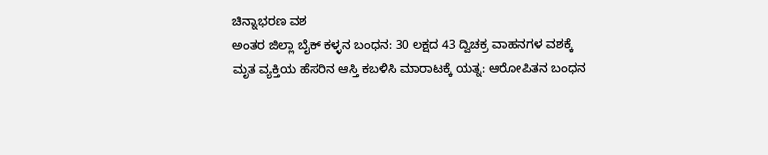ಚಿನ್ನಾಭರಣ ವಶ
ಅಂತರ ಜಿಲ್ಲಾ ಬೈಕ್ ಕಳ್ಳನ ಬಂಧನ: 30 ಲಕ್ಷದ 43 ದ್ವಿಚಕ್ರ ವಾಹನಗಳ ವಶಕ್ಕೆ
ಮೃತ ವ್ಯಕ್ತಿಯ ಹೆಸರಿನ ಆಸ್ತಿ ಕಬಳಿಸಿ ಮಾರಾಟಕ್ಕೆ ಯತ್ನ: ಆರೋಪಿತನ ಬಂಧನ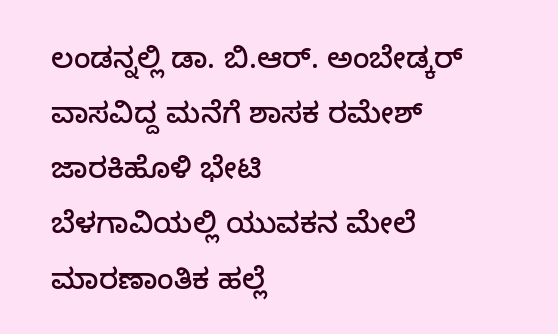ಲಂಡನ್ನಲ್ಲಿ ಡಾ. ಬಿ.ಆರ್. ಅಂಬೇಡ್ಕರ್ ವಾಸವಿದ್ದ ಮನೆಗೆ ಶಾಸಕ ರಮೇಶ್ ಜಾರಕಿಹೊಳಿ ಭೇಟಿ
ಬೆಳಗಾವಿಯಲ್ಲಿ ಯುವಕನ ಮೇಲೆ ಮಾರಣಾಂತಿಕ ಹಲ್ಲೆ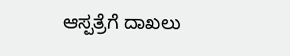ಆಸ್ಪತ್ರೆಗೆ ದಾಖಲು